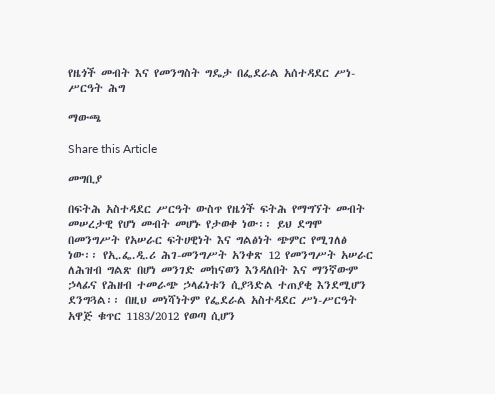የዜጎች መብት እና የመንግስት ግዴታ በፌደራል አሰተዳደር ሥነ-ሥርዓት ሕግ

ማውጫ

Share this Article

መግቢያ

በፍትሕ አስተዳደር ሥርዓት ውስጥ የዜጎች ፍትሕ የማግኘት መብት መሠረታዊ የሆነ መብት መሆኑ የታወቀ ነው፡፡ ይህ ደግሞ በመንግሥት የአሠራር ፍትሀዊነት እና ግልፅነት ጭምር የሚገለፅ ነው፡፡ የኢ.ፌ.ዲ.ሪ ሕገ-መንግሥት አንቀጽ 12 የመንግሥት አሠራር ለሕዝብ ግልጽ በሆነ መንገድ መከናወን እንዳለበት እና ማንኛውም ኃላፊና የሕዘብ ተመራጭ ኃላፊነቱን ሲያጓድል ተጠያቂ እንደሚሆን ደንግጓል፡፡ በዚህ መነሻነትም የፌደራል አስተዳደር ሥነ-ሥርዓት አዋጅ ቁጥር 1183/2012 የወጣ ሲሆን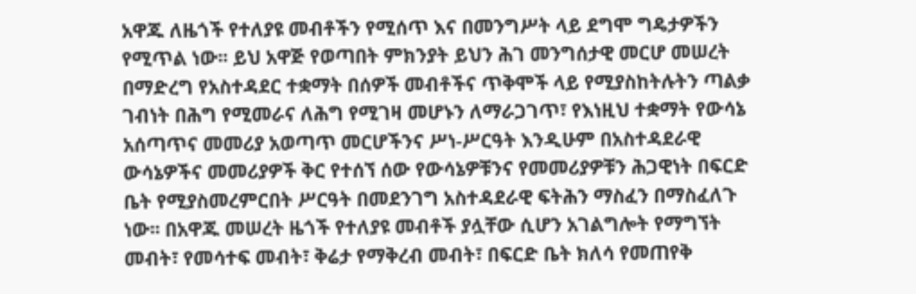አዋጁ ለዜጎች የተለያዩ መብቶችን የሚሰጥ እና በመንግሥት ላይ ደግሞ ግዴታዎችን የሚጥል ነው፡፡ ይህ አዋጅ የወጣበት ምክንያት ይህን ሕገ መንግሰታዊ መርሆ መሠረት በማድረግ የአስተዳደር ተቋማት በሰዎች መብቶችና ጥቅሞች ላይ የሚያስከትሉትን ጣልቃ ገብነት በሕግ የሚመራና ለሕግ የሚገዛ መሆኑን ለማራጋገጥ፣ የእነዚህ ተቋማት የውሳኔ አሰጣጥና መመሪያ አወጣጥ መርሆችንና ሥነ-ሥርዓት እንዲሁም በአስተዳደራዊ ውሳኔዎችና መመሪያዎች ቅር የተሰኘ ሰው የውሳኔዎቹንና የመመሪያዎቹን ሕጋዊነት በፍርድ ቤት የሚያስመረምርበት ሥርዓት በመደንገግ አስተዳደራዊ ፍትሕን ማስፈን በማስፈለጉ ነው፡፡ በአዋጁ መሠረት ዜጎች የተለያዩ መብቶች ያሏቸው ሲሆን አገልግሎት የማግኘት መብት፣ የመሳተፍ መብት፣ ቅሬታ የማቅረብ መብት፣ በፍርድ ቤት ክለሳ የመጠየቅ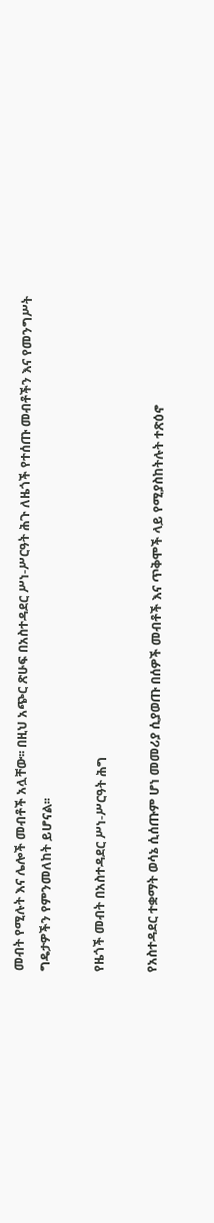መብት የሚሉት እና ሌሎች መብቶች አሏቸው፡፡ በዚህ አጭር ጽሁፍ በአስተዳደር ሥነ-ሥርዓት ሕጉ ለዜጎች የተሰጡ መብቶችን እና የመንግሥት ግዴታዎችን የምንመለከት ይሆናል፡፡

የዜጎች መብት በአስተዳደር ሥነ-ሥርዓት ሕግ

የአስተዳደር ተቋማት ወሳኔ ሲሰጡም ሆነ መመሪያ ሲያወጡ በሰዎች መብቶች እና ጥቅሞች ላይ የሚያስከትሉት ተጽዕኖ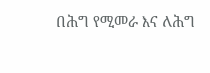በሕግ የሚመራ እና ለሕግ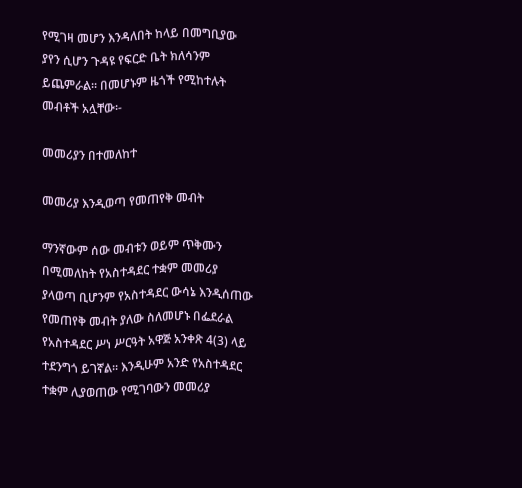የሚገዛ መሆን እንዳለበት ከላይ በመግቢያው ያየን ሲሆን ጉዳዩ የፍርድ ቤት ክለሳንም ይጨምራል፡፡ በመሆኑም ዜጎች የሚከተሉት መብቶች አሏቸው፡-

መመሪያን በተመለከተ

መመሪያ እንዲወጣ የመጠየቅ መብት

ማንኛውም ሰው መብቱን ወይም ጥቅሙን በሚመለከት የአስተዳደር ተቋም መመሪያ ያላወጣ ቢሆንም የአስተዳደር ውሳኔ እንዲሰጠው የመጠየቅ መብት ያለው ስለመሆኑ በፌደራል የአስተዳደር ሥነ ሥርዓት አዋጅ አንቀጽ 4(3) ላይ ተደንግጎ ይገኛል፡፡ እንዲሁም አንድ የአስተዳደር ተቋም ሊያወጠው የሚገባውን መመሪያ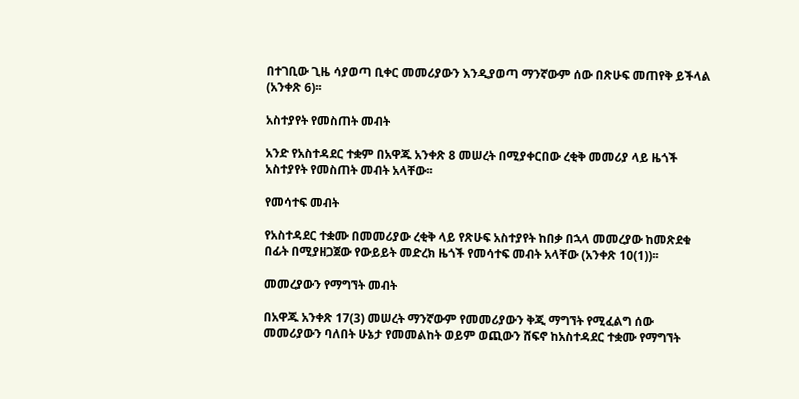በተገቢው ጊዜ ሳያወጣ ቢቀር መመሪያውን እንዲያወጣ ማንኛውም ሰው በጽሁፍ መጠየቅ ይችላል (አንቀጽ 6)፡፡

አስተያየት የመስጠት መብት

አንድ የአስተዳደር ተቋም በአዋጁ አንቀጽ 8 መሠረት በሚያቀርበው ረቂቅ መመሪያ ላይ ዜጎች አስተያየት የመስጠት መብት አላቸው፡፡

የመሳተፍ መብት

የአስተዳደር ተቋሙ በመመሪያው ረቂቅ ላይ የጽሁፍ አስተያየት ከበቃ በኋላ መመረያው ከመጽደቁ በፊት በሚያዘጋጀው የውይይት መድረክ ዜጎች የመሳተፍ መብት አላቸው (አንቀጽ 10(1))፡፡

መመረያውን የማግኘት መብት

በአዋጁ አንቀጽ 17(3) መሠረት ማንኛውም የመመሪያውን ቅጂ ማግኘት የሚፈልግ ሰው መመሪያውን ባለበት ሁኔታ የመመልከት ወይም ወጪውን ሸፍኖ ከአስተዳደር ተቋሙ የማግኘት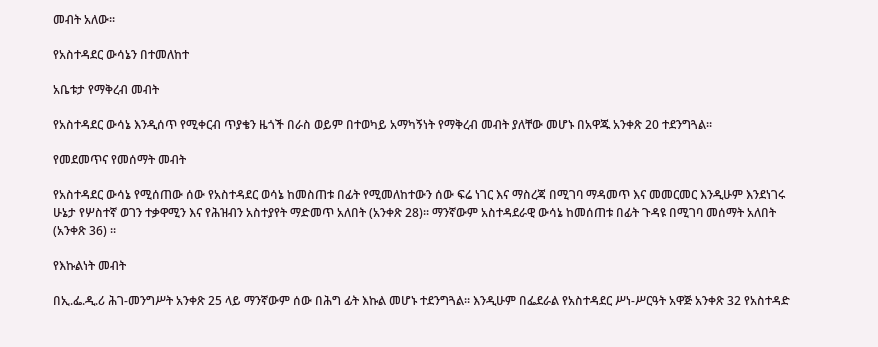መብት አለው፡፡

የአስተዳደር ውሳኔን በተመለከተ

አቤቱታ የማቅረብ መብት

የአስተዳደር ውሳኔ እንዲሰጥ የሚቀርብ ጥያቄን ዜጎች በራስ ወይም በተወካይ አማካኝነት የማቅረብ መብት ያለቸው መሆኑ በአዋጁ አንቀጽ 20 ተደንግጓል፡፡

የመደመጥና የመሰማት መብት

የአስተዳደር ውሳኔ የሚሰጠው ሰው የአስተዳደር ወሳኔ ከመስጠቱ በፊት የሚመለከተውን ሰው ፍሬ ነገር እና ማስረጃ በሚገባ ማዳመጥ እና መመርመር እንዲሁም እንደነገሩ ሁኔታ የሦስተኛ ወገን ተቃዋሚን እና የሕዝብን አስተያየት ማድመጥ አለበት (አንቀጽ 28)፡፡ ማንኛውም አስተዳደራዊ ውሳኔ ከመሰጠቱ በፊት ጉዳዩ በሚገባ መሰማት አለበት (አንቀጽ 36) ፡፡

የእኩልነት መብት

በኢ.ፌ.ዲ.ሪ ሕገ-መንግሥት አንቀጽ 25 ላይ ማንኛውም ሰው በሕግ ፊት እኩል መሆኑ ተደንግጓል፡፡ እንዲሁም በፌደራል የአስተዳደር ሥነ-ሥርዓት አዋጅ አንቀጽ 32 የአስተዳድ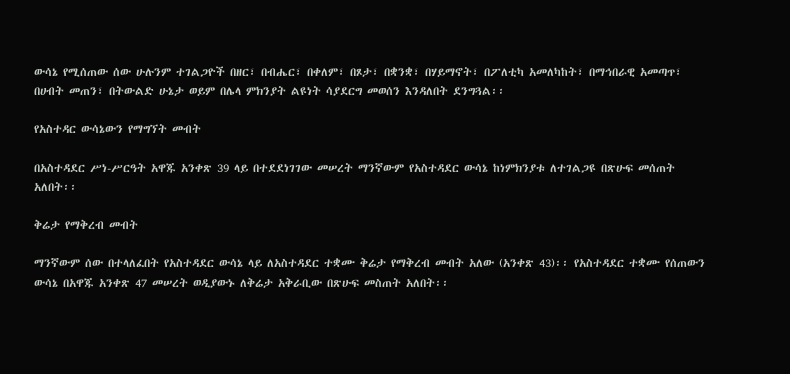ውሳኔ የሚሰጠው ሰው ሁሉንም ተገልጋዮች በዘር፣ በብሔር፣ በቀለም፣ በጾታ፣ በቋንቋ፣ በሃይማኖት፣ በፖለቲካ አመለካከት፣ በማኅበራዊ አመጣጥ፣ በሀብት መጠን፣ በትውልድ ሁኔታ ወይም በሌላ ምክንያት ልዩነት ሳያደርግ መወሰን እንዳለበት ደንግጓል፡፡

የአስተዳር ውሳኔውን የማግኘት መብት

በአስተዳደር ሥነ-ሥርዓት አዋጁ አንቀጽ 39 ላይ በተደደነገገው መሠረት ማንኛውም የአስተዳደር ውሳኔ ከነምክንያቱ ለተገልጋዩ በጽሁፍ መሰጠት አለበት፡፡

ቅሬታ የማቅረብ መብት

ማንኛውም ሰው በተላለፈበት የአስተዳደር ውሳኔ ላይ ለአስተዳደር ተቋሙ ቅሬታ የማቅረብ መብት አለው (አንቀጽ 43)፡፡ የአስተዳደር ተቋሙ የሰጠውን ውሳኔ በአዋጁ አንቀጽ 47 መሠረት ወዲያውኑ ለቅሬታ አቅራቢው በጽሁፍ መስጠት አለበት፡፡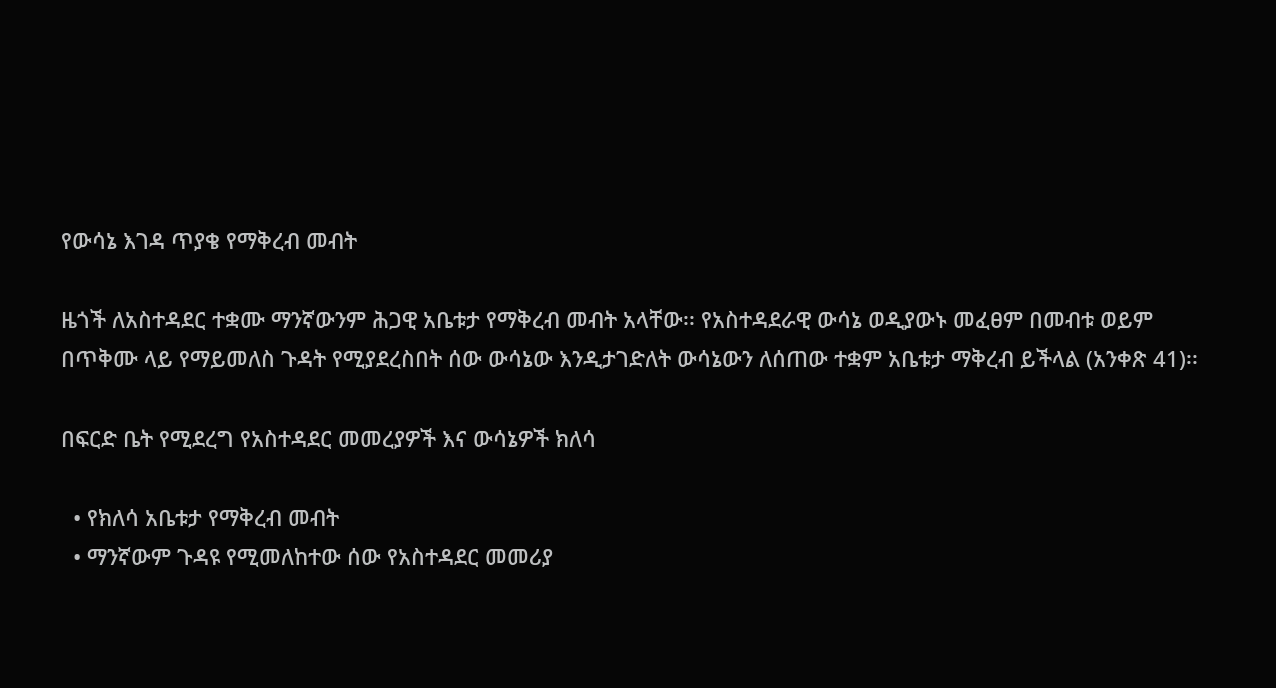የውሳኔ እገዳ ጥያቄ የማቅረብ መብት

ዜጎች ለአስተዳደር ተቋሙ ማንኛውንም ሕጋዊ አቤቱታ የማቅረብ መብት አላቸው፡፡ የአስተዳደራዊ ውሳኔ ወዲያውኑ መፈፀም በመብቱ ወይም በጥቅሙ ላይ የማይመለስ ጉዳት የሚያደረስበት ሰው ውሳኔው እንዲታገድለት ውሳኔውን ለሰጠው ተቋም አቤቱታ ማቅረብ ይችላል (አንቀጽ 41)፡፡

በፍርድ ቤት የሚደረግ የአስተዳደር መመረያዎች እና ውሳኔዎች ክለሳ

  • የክለሳ አቤቱታ የማቅረብ መብት
  • ማንኛውም ጉዳዩ የሚመለከተው ሰው የአስተዳደር መመሪያ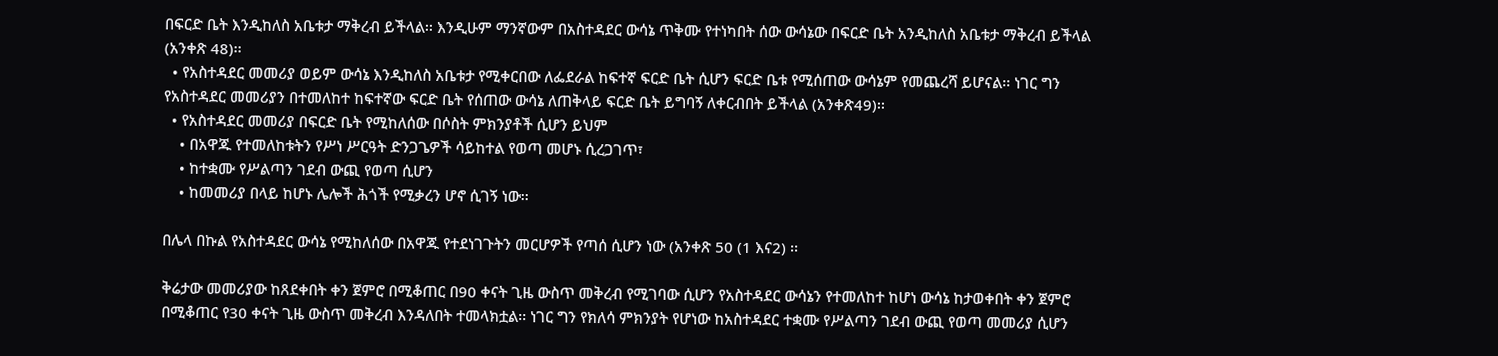በፍርድ ቤት እንዲከለስ አቤቱታ ማቅረብ ይችላል፡፡ እንዲሁም ማንኛውም በአስተዳደር ውሳኔ ጥቅሙ የተነካበት ሰው ውሳኔው በፍርድ ቤት አንዲከለስ አቤቱታ ማቅረብ ይችላል (አንቀጽ 48)፡፡
  • የአስተዳደር መመሪያ ወይም ውሳኔ እንዲከለስ አቤቱታ የሚቀርበው ለፌደራል ከፍተኛ ፍርድ ቤት ሲሆን ፍርድ ቤቱ የሚሰጠው ውሳኔም የመጨረሻ ይሆናል፡፡ ነገር ግን የአስተዳደር መመሪያን በተመለከተ ከፍተኛው ፍርድ ቤት የሰጠው ውሳኔ ለጠቅላይ ፍርድ ቤት ይግባኝ ለቀርብበት ይችላል (አንቀጽ49)፡፡
  • የአስተዳደር መመሪያ በፍርድ ቤት የሚከለሰው በሶስት ምክንያቶች ሲሆን ይህም
    • በአዋጁ የተመለከቱትን የሥነ ሥርዓት ድንጋጌዎች ሳይከተል የወጣ መሆኑ ሲረጋገጥ፣
    • ከተቋሙ የሥልጣን ገደብ ውጪ የወጣ ሲሆን
    • ከመመሪያ በላይ ከሆኑ ሌሎች ሕጎች የሚቃረን ሆኖ ሲገኝ ነው፡፡

በሌላ በኩል የአስተዳደር ውሳኔ የሚከለሰው በአዋጁ የተደነገጉትን መርሆዎች የጣሰ ሲሆን ነው (አንቀጽ 50 (1 እና2) ፡፡

ቅሬታው መመሪያው ከጸደቀበት ቀን ጀምሮ በሚቆጠር በ90 ቀናት ጊዜ ውስጥ መቅረብ የሚገባው ሲሆን የአስተዳደር ውሳኔን የተመለከተ ከሆነ ውሳኔ ከታወቀበት ቀን ጀምሮ በሚቆጠር የ30 ቀናት ጊዜ ውስጥ መቅረብ እንዳለበት ተመላክቷል፡፡ ነገር ግን የክለሳ ምክንያት የሆነው ከአስተዳደር ተቋሙ የሥልጣን ገደብ ውጪ የወጣ መመሪያ ሲሆን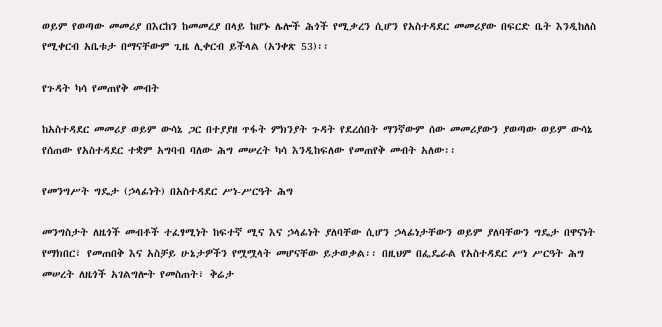ወይም የወጣው መመሪያ በእርከን ከመመረያ በላይ ከሆኑ ሌሎች ሕጎች የሚቃረን ሲሆን የአስተዳደር መመሪያው በፍርድ ቤት እንዲከለስ የሚቀርብ አቤቱታ በማናቸውም ጊዜ ሊቀርብ ይችላል (አንቀጽ 53)፡፡

የጉዳት ካሳ የመጠየቅ መብት

ከአስተዳደር መመሪያ ወይም ውሳኔ ጋር በተያያዘ ጥፋት ምክንያት ጉዳት የደረሰበት ማንኛውም ሰው መመሪያውን ያወጣው ወይም ውሳኔ የሰጠው የአስተዳደር ተቋም አግባብ ባለው ሕግ መሠረት ካሳ እንዲከፍለው የመጠየቅ መብት አለው፡፡

የመንግሥት ግዴታ (ኃላፊነት) በአስተዳደር ሥነ-ሥርዓት ሕግ

መንግስታት ለዜጎች መብቶች ተፈፃሚነት ከፍተኛ ሚና እና ኃላፊነት ያለባቸው ሲሆን ኃላፊነታቸውን ወይም ያለባቸውን ግዴታ በዋናነት የማክበር፣ የመጠበቅ እና አስቻይ ሁኔታዎችን የሟሟላት መሆናቸው ይታወቃል፡፡ በዚህም በፌዴራል የአስተዳደር ሥነ ሥርዓት ሕግ መሠረት ለዜጎች አገልግሎት የመስጠት፣ ቅሬታ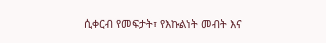ሲቀርብ የመፍታት፣ የእኩልነት መብት እና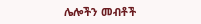ሌሎችን መብቶች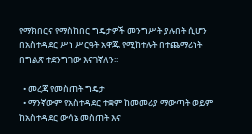የማክበርና የማስከበር ግዴታዎች መንግሥት ያሉበት ሲሆን በአስተዳደር ሥነ ሥርዓት አዋጁ የሚከተሉት በተጨማሪነት በግልጽ ተደንግገው እናገኛለን፡፡

  • መረጃ የመስጠት ግዴታ
  • ማንኛውም የአስተዳደር ተቋም ከመመሪያ ማውጣት ወይም ከአስተዳደር ውሳኔ መስጠት እና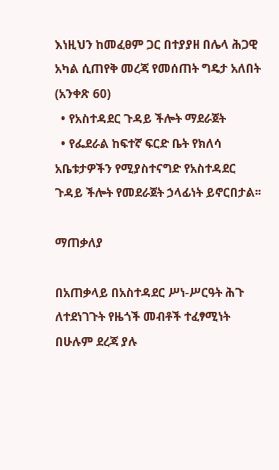እነዚህን ከመፈፀም ጋር በተያያዘ በሌላ ሕጋዊ አካል ሲጠየቅ መረጃ የመሰጠት ግዴታ አለበት (አንቀጽ 60)
  • የአስተዳደር ጉዳይ ችሎት ማደራጀት
  • የፌደራል ከፍተኛ ፍርድ ቤት የክለሳ አቤቱታዎችን የሚያስተናግድ የአስተዳደር ጉዳይ ችሎት የመደራጀት ኃላፊነት ይኖርበታል፡፡

ማጠቃለያ

በአጠቃላይ በአስተዳደር ሥነ-ሥርዓት ሕጉ ለተደነገጉት የዜጎች መብቶች ተፈፃሚነት በሁሉም ደረጃ ያሉ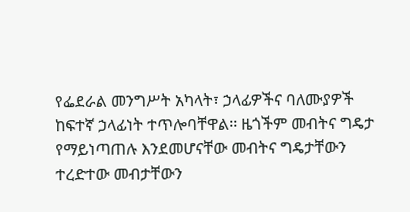የፌደራል መንግሥት አካላት፣ ኃላፊዎችና ባለሙያዎች ከፍተኛ ኃላፊነት ተጥሎባቸዋል፡፡ ዜጎችም መብትና ግዴታ የማይነጣጠሉ እንደመሆናቸው መብትና ግዴታቸውን ተረድተው መብታቸውን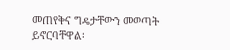መጠየቅና ግዴታቸውን መወጣት ይኖርባቸዋል፡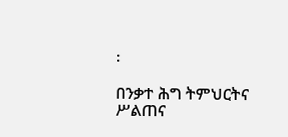፡

በንቃተ ሕግ ትምህርትና ሥልጠና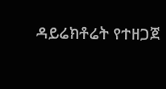ዳይሬክቶሬት የተዘጋጀ